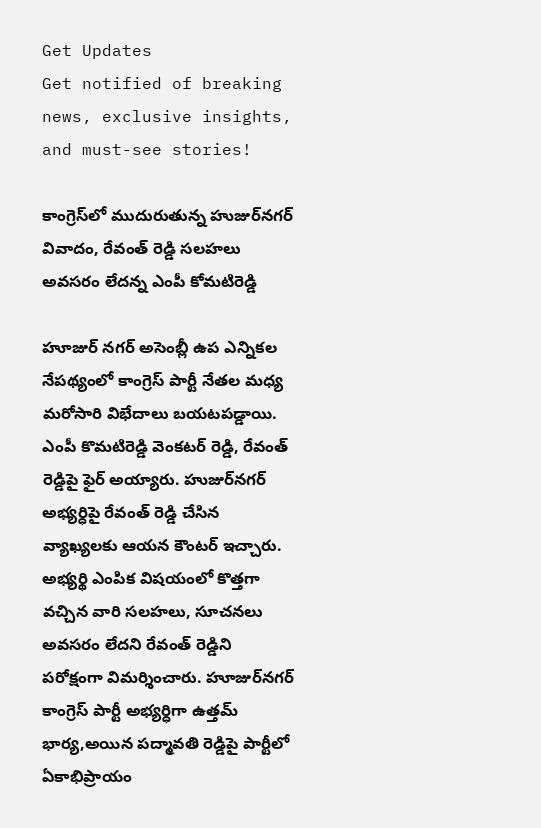Get Updates
Get notified of breaking news, exclusive insights, and must-see stories!

కాంగ్రెస్‌లో ముదురుతున్న హుజుర్‌నగర్ వివాదం, రేవంత్ రెడ్డి సలహలు అవసరం లేదన్న ఎంపీ కోమటిరెడ్డి

హూజుర్ నగర్ అసెంబ్లీ ఉప ఎన్నికల నేపథ్యంలో కాంగ్రెస్ పార్టీ నేతల మధ్య మరోసారి విభేదాలు బయటపడ్డాయి. ఎంపీ కొమటిరెడ్డి వెంకటర్ రెడ్డి, రేవంత్ రెడ్డిపై ఫైర్ అయ్యారు. హుజుర్‌నగర్ అభ్యర్ధిపై రేవంత్ రెడ్డి చేసిన వ్యాఖ్యలకు ఆయన కౌంటర్ ఇచ్చారు. అభ్యర్థి ఎంపిక విషయంలో కొత్తగా వచ్చిన వారి సలహలు, సూచనలు అవసరం లేదని రేవంత్ రెడ్డిని పరోక్షంగా విమర్శించారు. హూజుర్‌నగర్ కాంగ్రెస్ పార్టీ అభ్యర్ధిగా ఉత్తమ్ భార్య,అయిన పద్మావతి రెడ్డిపై పార్టీలో ఏకాభిప్రాయం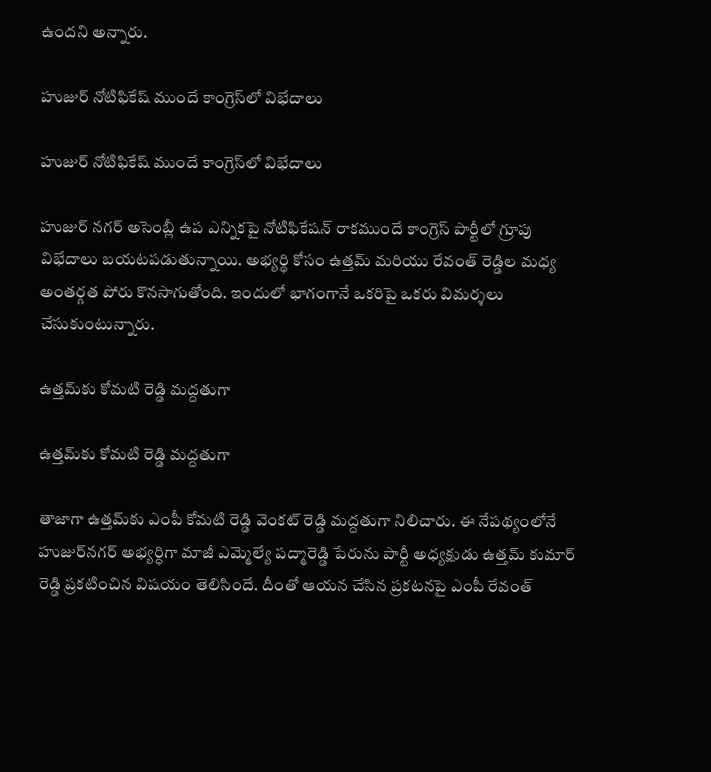ఉందని అన్నారు.

హుజుర్ నోటిఫికేష్ ముందే కాంగ్రెస్‌లో విభేదాలు

హుజుర్ నోటిఫికేష్ ముందే కాంగ్రెస్‌లో విభేదాలు

హుజుర్ నగర్ అసెంబ్లీ ఉప ఎన్నికపై నోటిఫికేషన్ రాకముందే కాంగ్రెస్ పార్టీలో గ్రూపు విభేదాలు బయటపడుతున్నాయి. అభ్యర్థి కోసం ఉత్తమ్ మరియు రేవంత్ రెడ్డిల మధ్య అంతర్గత పోరు కొనసాగుతోంది. ఇందులో భాగంగానే ఒకరిపై ఒకరు విమర్శలు చేసుకుంటున్నారు.

ఉత్తమ్‌కు కోమటి రెడ్డి మద్దతుగా

ఉత్తమ్‌కు కోమటి రెడ్డి మద్దతుగా

తాజాగా ఉత్తమ్‌కు ఎంపీ కోమటి రెడ్డి వెంకట్ రెడ్డి మద్దతుగా నిలిచారు. ఈ నేపథ్యంలోనే హుజుర్‌నగర్ అభ్యర్ధిగా మాజీ ఎమ్మెల్యే పద్మారెడ్డి పేరును పార్టీ అధ్యక్షుడు ఉత్తమ్ కుమార్ రెడ్డి ప్రకటించిన విషయం తెలిసిందే. దీంతో ఆయన చేసిన ప్రకటనపై ఎంపీ రేవంత్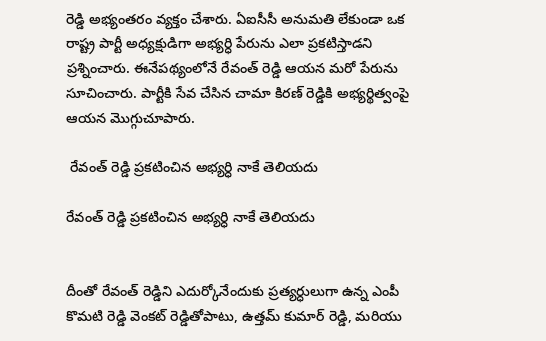రెడ్డి అభ్యంతరం వ్యక్తం చేశారు. ఏఐసీసీ అనుమతి లేకుండా ఒక రాష్ట్ర పార్టీ అధ్యక్షుడిగా అభ్యర్ధి పేరును ఎలా ప్రకటిస్తాడని ప్రశ్నించారు. ఈనేపథ్యంలోనే రేవంత్ రెడ్డి ఆయన మరో పేరును సూచించారు. పార్టీకి సేవ చేసిన చామా కిరణ్ రెడ్డికి అభ్యర్థిత్వంపై ఆయన మొగ్గుచూపారు.

 రేవంత్ రెడ్డి ప్రకటించిన అభ్యర్ధి నాకే తెలియదు

రేవంత్ రెడ్డి ప్రకటించిన అభ్యర్ధి నాకే తెలియదు


దీంతో రేవంత్ రెడ్డిని ఎదుర్కోనేందుకు ప్రత్యర్ధులుగా ఉన్న ఎంపీ కొమటి రెడ్డి వెంకట్ రెడ్డితోపాటు, ఉత్తమ్ కుమార్ రెడ్డి, మరియు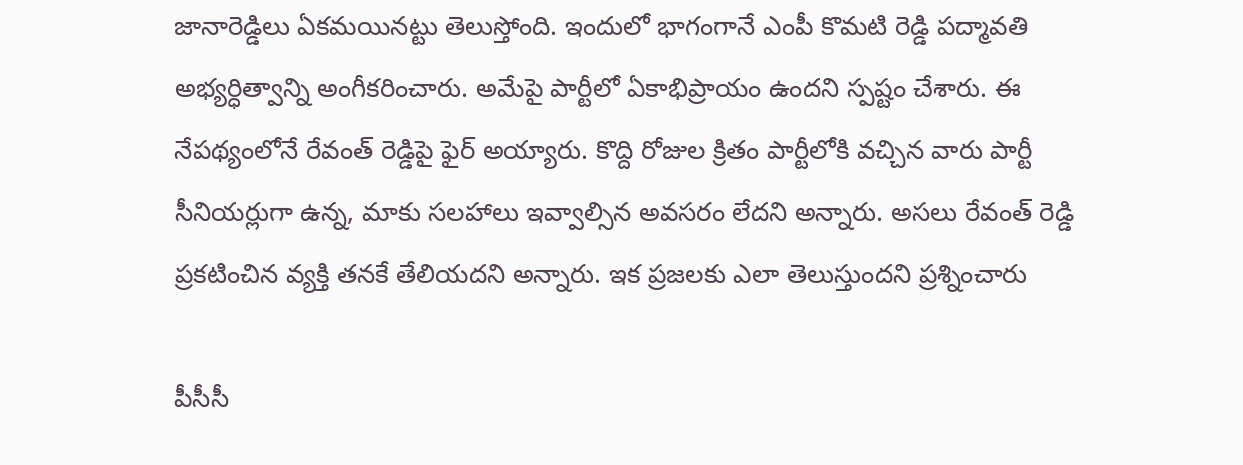జానారెడ్డిలు ఏకమయినట్టు తెలుస్తోంది. ఇందులో భాగంగానే ఎంపీ కొమటి రెడ్డి పద్మావతి అభ్యర్ధిత్వాన్ని అంగీకరించారు. అమేపై పార్టీలో ఏకాభిప్రాయం ఉందని స్పష్టం చేశారు. ఈ నేపథ్యంలోనే రేవంత్ రెడ్డిపై ఫైర్ అయ్యారు. కొద్ది రోజుల క్రితం పార్టీలోకి వచ్చిన వారు పార్టీ సీనియర్లుగా ఉన్న, మాకు సలహాలు ఇవ్వాల్సిన అవసరం లేదని అన్నారు. అసలు రేవంత్ రెడ్డి ప్రకటించిన వ్యక్తి తనకే తేలియదని అన్నారు. ఇక ప్రజలకు ఎలా తెలుస్తుందని ప్రశ్నించారు

పీసీసీ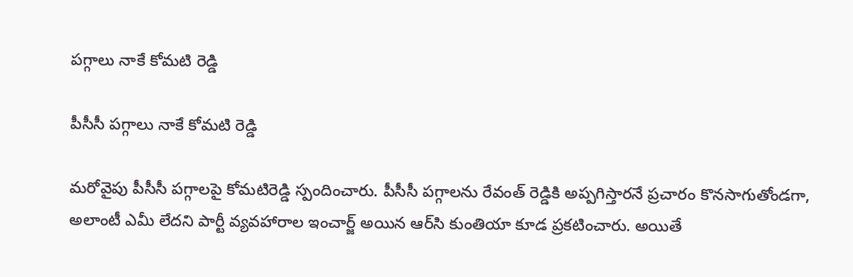పగ్గాలు నాకే కోమటి రెడ్డి

పీసీసీ పగ్గాలు నాకే కోమటి రెడ్డి

మరోవైపు పీసీసీ పగ్గాలపై కోమటిరెడ్డి స్పందించారు. పీసీసీ పగ్గాలను రేవంత్ రెడ్డికి అప్పగిస్తారనే ప్రచారం కొనసాగుతోండగా, అలాంటీ ఎమీ లేదని పార్టీ వ్యవహారాల ఇంచార్జ్ అయిన ఆర్‌సి కుంతియా కూడ ప్రకటించారు. అయితే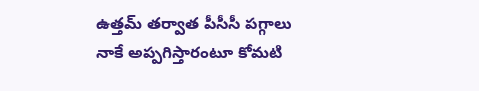ఉత్తమ్ తర్వాత పీసీసీ పగ్గాలు నాకే అప్పగిస్తారంటూ కోమటి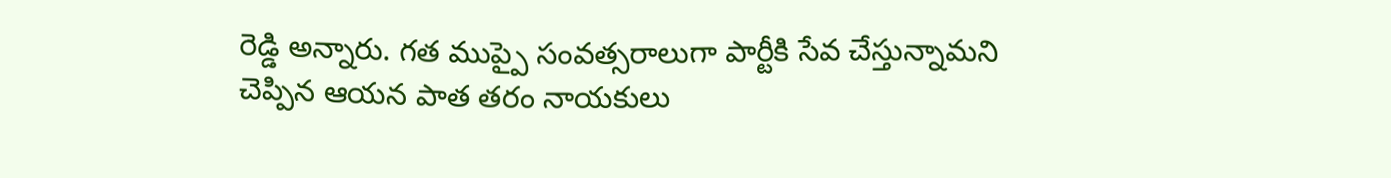రెడ్డి అన్నారు. గత ముప్పై సంవత్సరాలుగా పార్టీకి సేవ చేస్తున్నామని చెప్పిన ఆయన పాత తరం నాయకులు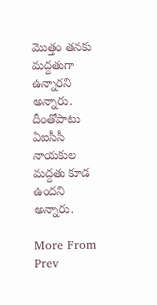మొత్తం తనకు మద్దతుగా ఉన్నారని అన్నారు. దీంతోపాటు ఏఐసీసీ నాయకుల మద్దతు కూడ ఉందని అన్నారు.

More From
Prev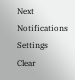Next
Notifications
Settings
Clear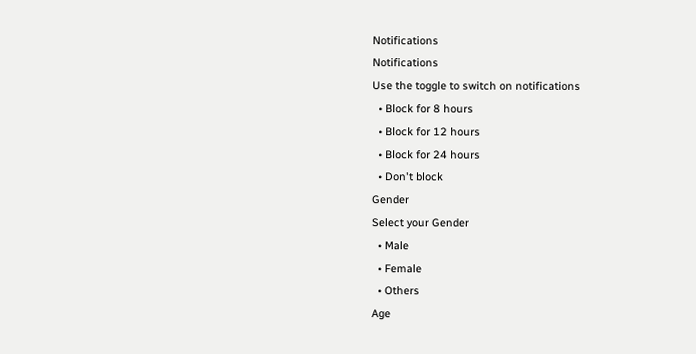Notifications
Notifications
Use the toggle to switch on notifications
  • Block for 8 hours
  • Block for 12 hours
  • Block for 24 hours
  • Don't block
Gender
Select your Gender
  • Male
  • Female
  • Others
Age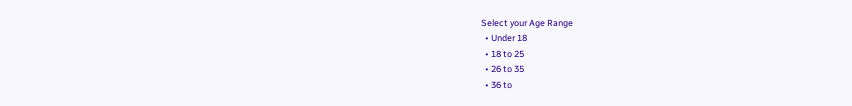Select your Age Range
  • Under 18
  • 18 to 25
  • 26 to 35
  • 36 to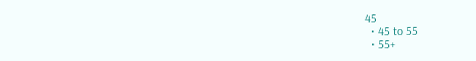45
  • 45 to 55
  • 55+